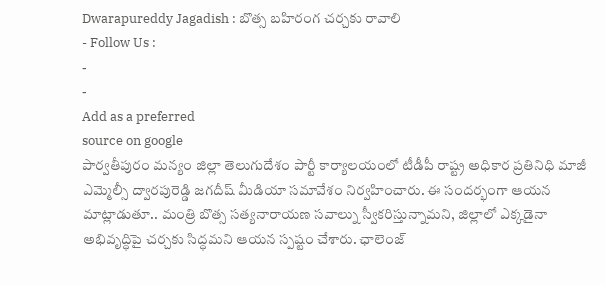Dwarapureddy Jagadish : బొత్స బహిరంగ చర్చకు రావాలి
- Follow Us :
-
-
Add as a preferred
source on google
పార్వతీపురం మన్యం జిల్లా తెలుగుదేశం పార్టీ కార్యాలయంలో టీడీపీ రాష్ట్ర అధికార ప్రతినిధి మాజీ ఎమ్మెల్సీ ద్వారపురెడ్డి జగదీష్ మీడియా సమావేశం నిర్వహించారు. ఈ సందర్భంగా ఆయన మాట్లాడుతూ.. మంత్రి బొత్స సత్యనారాయణ సవాల్ను స్వీకరిస్తున్నామని, జిల్లాలో ఎక్కడైనా అభివృద్ధిపై చర్చకు సిద్ధమని ఆయన స్పష్టం చేశారు. ఛాలెంజ్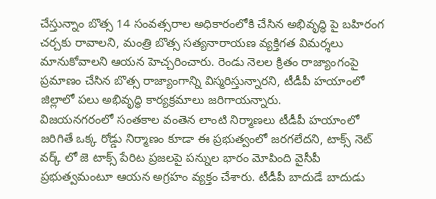చేస్తున్నాం బొత్స 14 సంవత్సరాల అధికారంలోకి చేసిన అభివృద్ధి పై బహిరంగ చర్చకు రావాలని, మంత్రి బొత్స సత్యనారాయణ వ్యక్తిగత విమర్శలు మానుకోవాలని ఆయన హెచ్చరించారు. రెండు నెలల క్రితం రాజ్యాంగంపై ప్రమాణం చేసిన బొత్స రాజ్యాంగాన్ని విస్మరిస్తున్నారని, టీడీపీ హయాంలో జిల్లాలో పలు అభివృద్ధి కార్యక్రమాలు జరిగాయన్నారు.
విజయనగరంలో సంతకాల వంతెన లాంటి నిర్మాణలు టీడీపీ హయాంలో జరిగితే ఒక్క రోడ్డు నిర్మాణం కూడా ఈ ప్రభుత్వంలో జరగలేదని, టాక్స్ నెట్ వర్క్ లో జె టాక్స్ పేరిట ప్రజలపై పన్నుల భారం మోపింది వైసీపీ ప్రభుత్వమంటూ ఆయన అగ్రహం వ్యక్తం చేశారు. టీడీపీ బాదుడే బాదుడు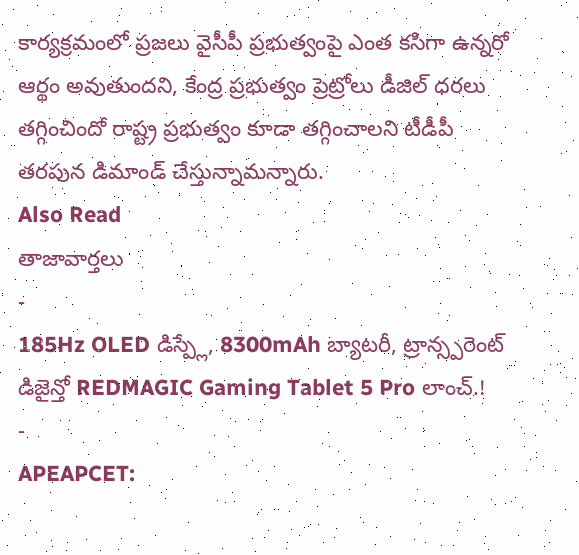కార్యక్రమంలో ప్రజలు వైసీపీ ప్రభుత్వంపై ఎంత కసిగా ఉన్నరో ఆర్థం అవుతుందని, కేంద్ర ప్రభుత్వం ప్రెట్రోలు డీజిల్ ధరలు తగ్గించిందో రాష్ట్ర ప్రభుత్వం కూడా తగ్గించాలని టీడీపీ తరపున డిమాండ్ చేస్తున్నామన్నారు.
Also Read
తాజావార్తలు
-
185Hz OLED డిస్ప్లే, 8300mAh బ్యాటరీ, ట్రాన్స్పరెంట్ డిజైన్తో REDMAGIC Gaming Tablet 5 Pro లాంచ్.!
-
APEAPCET: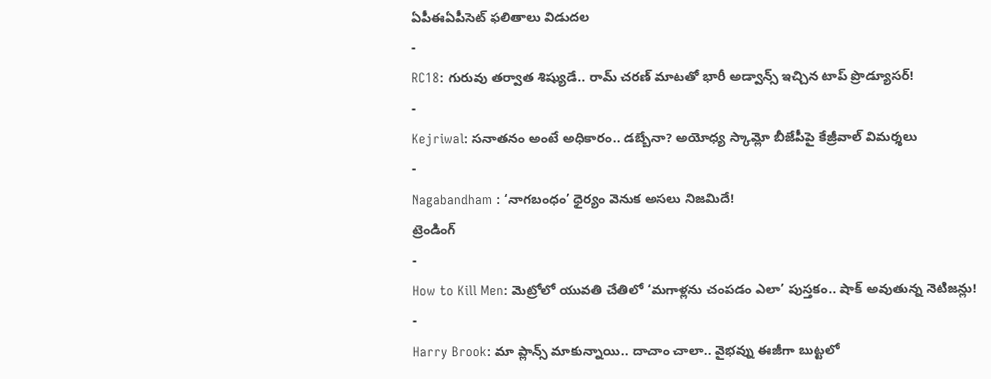ఏపీఈఏపీసెట్ ఫలితాలు విడుదల
-
RC18: గురువు తర్వాత శిష్యుడే.. రామ్ చరణ్ మాటతో భారీ అడ్వాన్స్ ఇచ్చిన టాప్ ప్రొడ్యూసర్!
-
Kejriwal: సనాతనం అంటే అధికారం.. డబ్బేనా? అయోధ్య స్కామ్లో బీజేపీపై కేజ్రీవాల్ విమర్శలు
-
Nagabandham : ‘నాగబంధం’ ధైర్యం వెనుక అసలు నిజమిదే!
ట్రెండింగ్
-
How to Kill Men: మెట్రోలో యువతి చేతిలో ‘మగాళ్లను చంపడం ఎలా’ పుస్తకం.. షాక్ అవుతున్న నెటిజన్లు!
-
Harry Brook: మా ప్లాన్స్ మాకున్నాయి.. దాచాం చాలా.. వైభవ్ను ఈజీగా బుట్టలో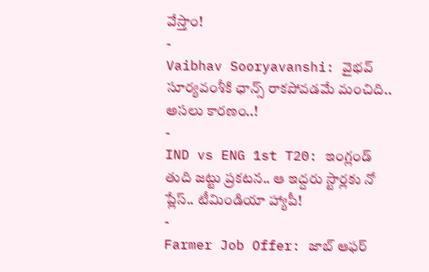వేస్తాం!
-
Vaibhav Sooryavanshi: వైభవ్ సూర్యవంశీకి ఛాన్స్ రాకపోవడమే మంచిది.. అసలు కారణం..!
-
IND vs ENG 1st T20: ఇంగ్లండ్ తుది జట్టు ప్రకటన.. ఆ ఇద్దరు స్టార్లకు నో ప్లేస్.. టీమిండియా హ్యాపీ!
-
Farmer Job Offer: జాబ్ ఆఫర్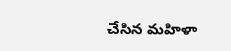చేసిన మహిళా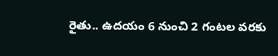రైతు.. ఉదయం 6 నుంచి 2 గంటల వరకు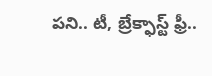పని.. టీ, బ్రేక్ఫాస్ట్ ఫ్రీ..